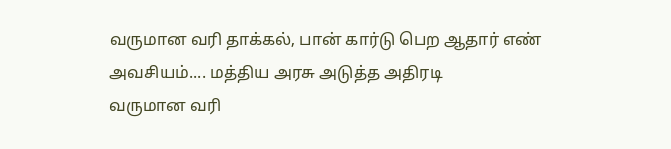வருமான வரி தாக்கல், பான் கார்டு பெற ஆதார் எண் அவசியம்.... மத்திய அரசு அடுத்த அதிரடி
வருமான வரி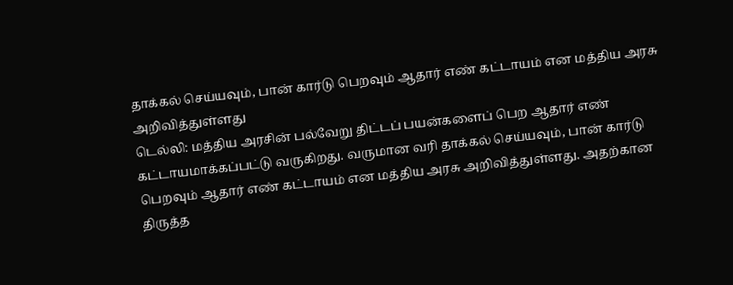தாக்கல் செய்யவும், பான் கார்டு பெறவும் ஆதார் எண் கட்டாயம் என மத்திய அரசு அறிவித்துள்ளது
டெல்லி: மத்திய அரசின் பல்வேறு திட்டப் பயன்களைப் பெற ஆதார் எண் கட்டாயமாக்கப்பட்டு வருகிறது. வருமான வரி தாக்கல் செய்யவும், பான் கார்டு பெறவும் ஆதார் எண் கட்டாயம் என மத்திய அரசு அறிவித்துள்ளது. அதற்கான திருத்த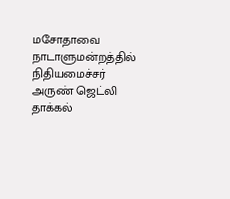மசோதாவை நாடாளுமன்றத்தில் நிதியமைச்சர் அருண் ஜெட்லி தாக்கல்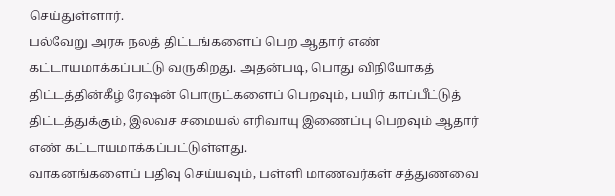செய்துள்ளார்.
பல்வேறு அரசு நலத் திட்டங்களைப் பெற ஆதார் எண் கட்டாயமாக்கப்பட்டு வருகிறது. அதன்படி, பொது விநியோகத் திட்டத்தின்கீழ் ரேஷன் பொருட்களைப் பெறவும், பயிர் காப்பீட்டுத் திட்டத்துக்கும், இலவச சமையல் எரிவாயு இணைப்பு பெறவும் ஆதார் எண் கட்டாயமாக்கப்பட்டுள்ளது.
வாகனங்களைப் பதிவு செய்யவும், பள்ளி மாணவர்கள் சத்துணவை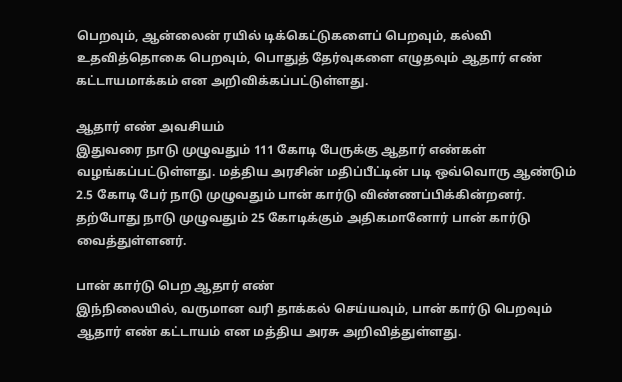பெறவும், ஆன்லைன் ரயில் டிக்கெட்டுகளைப் பெறவும், கல்வி உதவித்தொகை பெறவும், பொதுத் தேர்வுகளை எழுதவும் ஆதார் எண் கட்டாயமாக்கம் என அறிவிக்கப்பட்டுள்ளது.

ஆதார் எண் அவசியம்
இதுவரை நாடு முழுவதும் 111 கோடி பேருக்கு ஆதார் எண்கள் வழங்கப்பட்டுள்ளது. மத்திய அரசின் மதிப்பீட்டின் படி ஒவ்வொரு ஆண்டும் 2.5 கோடி பேர் நாடு முழுவதும் பான் கார்டு விண்ணப்பிக்கின்றனர். தற்போது நாடு முழுவதும் 25 கோடிக்கும் அதிகமானோர் பான் கார்டு வைத்துள்ளனர்.

பான் கார்டு பெற ஆதார் எண்
இந்நிலையில், வருமான வரி தாக்கல் செய்யவும், பான் கார்டு பெறவும் ஆதார் எண் கட்டாயம் என மத்திய அரசு அறிவித்துள்ளது.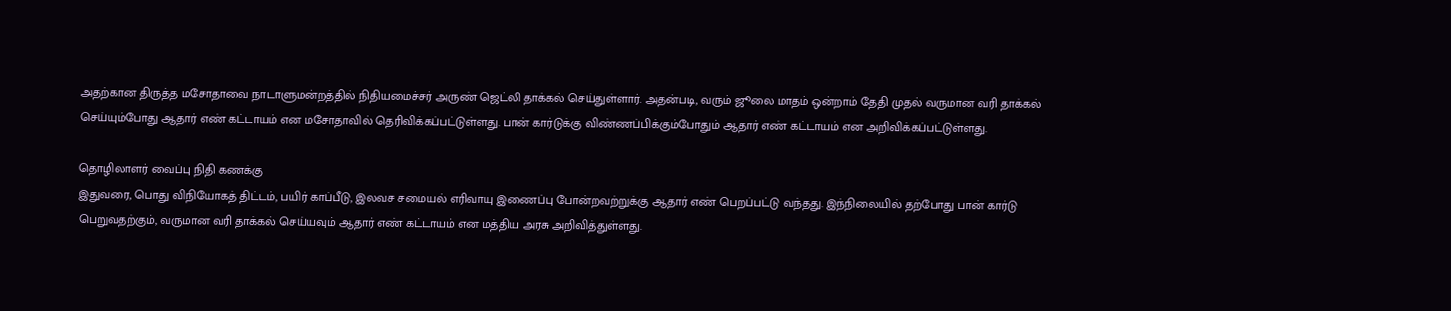அதற்கான திருத்த மசோதாவை நாடாளுமன்றத்தில் நிதியமைச்சர் அருண் ஜெட்லி தாக்கல் செய்துள்ளார். அதன்படி, வரும் ஜூலை மாதம் ஒன்றாம் தேதி முதல் வருமான வரி தாக்கல் செய்யும்போது ஆதார் எண் கட்டாயம் என மசோதாவில் தெரிவிக்கப்பட்டுள்ளது. பான் கார்டுக்கு விண்ணப்பிக்கும்போதும் ஆதார் எண் கட்டாயம் என அறிவிக்கப்பட்டுள்ளது.

தொழிலாளர் வைப்பு நிதி கணக்கு
இதுவரை, பொது விநியோகத் திட்டம், பயிர் காப்பீடு, இலவச சமையல் எரிவாயு இணைப்பு போன்றவற்றுக்கு ஆதார் எண் பெறப்பட்டு வந்தது. இந்நிலையில் தற்போது பான் கார்டு பெறுவதற்கும், வருமான வரி தாக்கல் செய்யவும் ஆதார் எண் கட்டாயம் என மத்திய அரசு அறிவித்துள்ளது.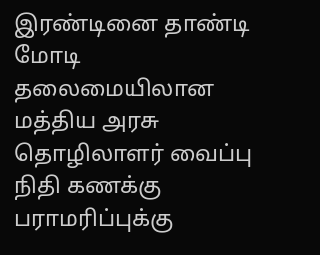இரண்டினை தாண்டி மோடி தலைமையிலான மத்திய அரசு தொழிலாளர் வைப்பு நிதி கணக்கு பராமரிப்புக்கு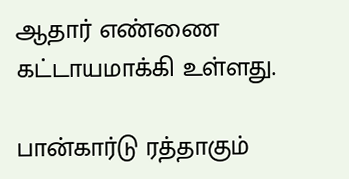ஆதார் எண்ணை கட்டாயமாக்கி உள்ளது.

பான்கார்டு ரத்தாகும்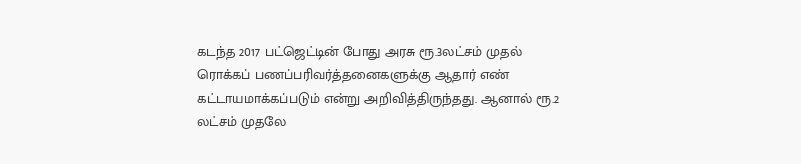கடந்த 2017 பட்ஜெட்டின் போது அரசு ரூ.3லட்சம் முதல் ரொக்கப் பணப்பரிவர்த்தனைகளுக்கு ஆதார் எண் கட்டாயமாக்கப்படும் என்று அறிவித்திருந்தது. ஆனால் ரூ.2 லட்சம் முதலே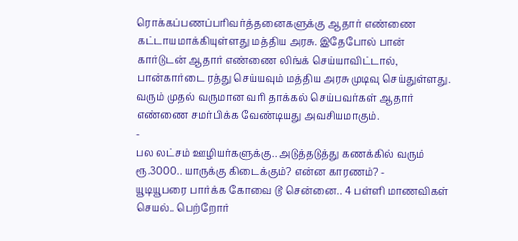ரொக்கப்பணப்பரிவர்த்தனைகளுக்கு ஆதார் எண்ணை கட்டாயமாக்கியுள்ளது மத்திய அரசு. இதேபோல் பான் கார்டுடன் ஆதார் எண்ணை லிங்க் செய்யாவிட்டால், பான்கார்டை ரத்து செய்யவும் மத்திய அரசு முடிவு செய்துள்ளது. வரும் முதல் வருமான வரி தாக்கல் செய்பவர்கள் ஆதார் எண்ணை சமர்பிக்க வேண்டியது அவசியமாகும்.
-
பல லட்சம் ஊழியர்களுக்கு.. அடுத்தடுத்து கணக்கில் வரும் ரூ.3000.. யாருக்கு கிடைக்கும்? என்ன காரணம்? -
யூடியூபரை பார்க்க கோவை டூ சென்னை.. 4 பள்ளி மாணவிகள் செயல்.. பெற்றோர்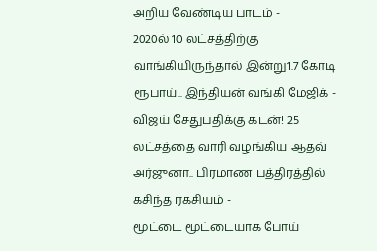அறிய வேண்டிய பாடம் -
2020ல் 10 லட்சத்திற்கு வாங்கியிருந்தால் இன்று1.7 கோடி ரூபாய்.. இந்தியன் வங்கி மேஜிக் -
விஜய் சேதுபதிக்கு கடன்! 25 லட்சத்தை வாரி வழங்கிய ஆதவ் அர்ஜுனா.. பிரமாண பத்திரத்தில் கசிந்த ரகசியம் -
மூட்டை மூட்டையாக போய்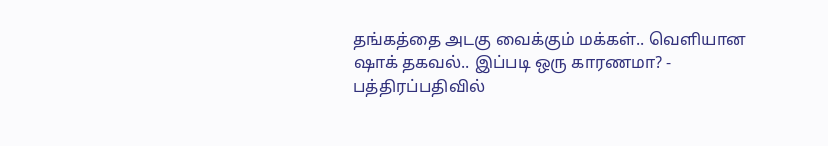தங்கத்தை அடகு வைக்கும் மக்கள்.. வெளியான ஷாக் தகவல்.. இப்படி ஒரு காரணமா? -
பத்திரப்பதிவில்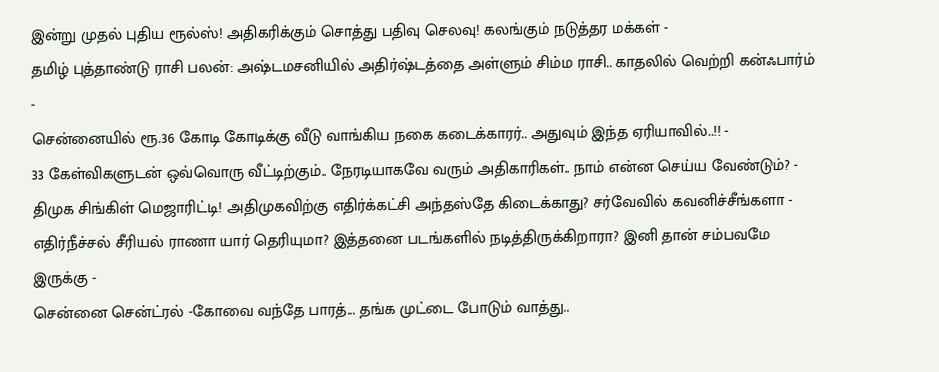இன்று முதல் புதிய ரூல்ஸ்! அதிகரிக்கும் சொத்து பதிவு செலவு! கலங்கும் நடுத்தர மக்கள் -
தமிழ் புத்தாண்டு ராசி பலன்: அஷ்டமசனியில் அதிர்ஷ்டத்தை அள்ளும் சிம்ம ராசி.. காதலில் வெற்றி கன்ஃபார்ம் -
சென்னையில் ரூ.36 கோடி கோடிக்கு வீடு வாங்கிய நகை கடைக்காரர்.. அதுவும் இந்த ஏரியாவில்..!! -
33 கேள்விகளுடன் ஒவ்வொரு வீட்டிற்கும்.. நேரடியாகவே வரும் அதிகாரிகள்.. நாம் என்ன செய்ய வேண்டும்? -
திமுக சிங்கிள் மெஜாரிட்டி! அதிமுகவிற்கு எதிர்க்கட்சி அந்தஸ்தே கிடைக்காது? சர்வேவில் கவனிச்சீங்களா -
எதிர்நீச்சல் சீரியல் ராணா யார் தெரியுமா? இத்தனை படங்களில் நடித்திருக்கிறாரா? இனி தான் சம்பவமே இருக்கு -
சென்னை சென்ட்ரல் -கோவை வந்தே பாரத்... தங்க முட்டை போடும் வாத்து..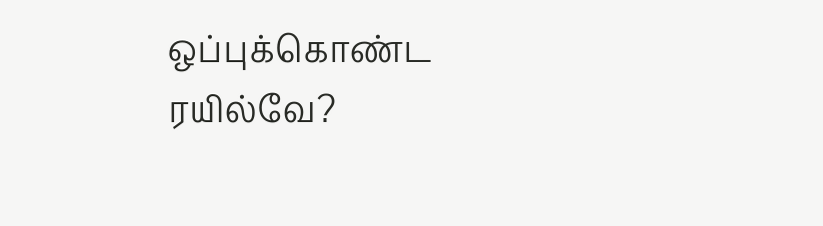ஒப்புக்கொண்ட ரயில்வே?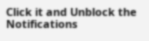Click it and Unblock the Notifications